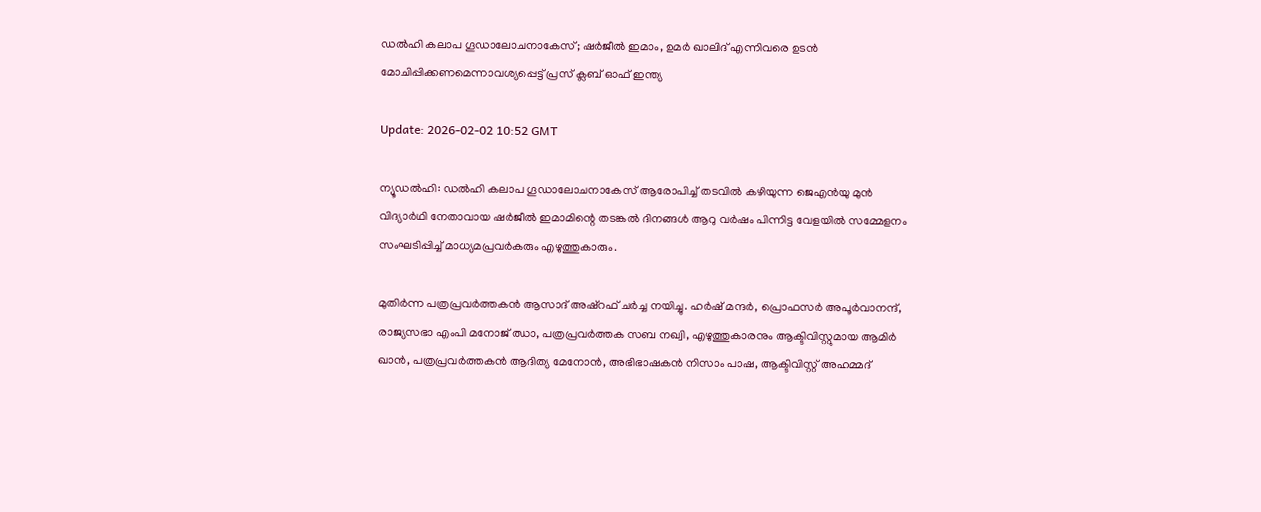ഡല്‍ഹി കലാപ ഗൂഡാലോചനാകേസ്; ഷര്‍ജീല്‍ ഇമാം, ഉമര്‍ ഖാലിദ് എന്നിവരെ ഉടന്‍ മോചിപ്പിക്കണമെന്നാവശ്യപ്പെട്ട് പ്രസ് ക്ലബ് ഓഫ് ഇന്ത്യ

Update: 2026-02-02 10:52 GMT

ന്യൂഡല്‍ഹി: ഡല്‍ഹി കലാപ ഗൂഡാലോചനാകേസ് ആരോപിച്ച് തടവില്‍ കഴിയുന്ന ജെഎന്‍യു മുന്‍ വിദ്യാര്‍ഥി നേതാവായ ഷര്‍ജീല്‍ ഇമാമിന്റെ തടങ്കല്‍ ദിനങ്ങള്‍ ആറു വര്‍ഷം പിന്നിട്ട വേളയില്‍ സമ്മേളനം സംഘടിപ്പിച്ച് മാധ്യമപ്രവര്‍കരും എഴുത്തുകാരും.

മുതിര്‍ന്ന പത്രപ്രവര്‍ത്തകന്‍ ആസാദ് അഷ്റഫ് ചര്‍ച്ച നയിച്ചു. ഹര്‍ഷ് മന്ദര്‍, പ്രൊഫസര്‍ അപൂര്‍വാനന്ദ്, രാജ്യസഭാ എംപി മനോജ് ഝാ, പത്രപ്രവര്‍ത്തക സബ നഖ്വി, എഴുത്തുകാരനും ആക്ടിവിസ്റ്റുമായ ആമിര്‍ ഖാന്‍, പത്രപ്രവര്‍ത്തകന്‍ ആദിത്യ മേനോന്‍, അഭിഭാഷകന്‍ നിസാം പാഷ, ആക്ടിവിസ്റ്റ് അഹമ്മദ്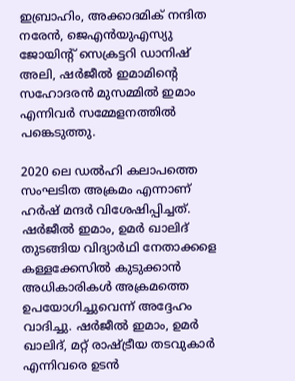ഇബ്രാഹിം, അക്കാദമിക് നന്ദിത നരേന്‍, ജെഎന്‍യുഎസ്യു ജോയിന്റ് സെക്രട്ടറി ഡാനിഷ് അലി, ഷര്‍ജീല്‍ ഇമാമിന്റെ സഹോദരന്‍ മുസമ്മില്‍ ഇമാം എന്നിവര്‍ സമ്മേളനത്തില്‍ പങ്കെടുത്തു.

2020 ലെ ഡല്‍ഹി കലാപത്തെ സംഘടിത അക്രമം എന്നാണ് ഹര്‍ഷ് മന്ദര്‍ വിശേഷിപ്പിച്ചത്. ഷര്‍ജീല്‍ ഇമാം, ഉമര്‍ ഖാലിദ് തുടങ്ങിയ വിദ്യാര്‍ഥി നേതാക്കളെ കള്ളക്കേസില്‍ കുടുക്കാന്‍ അധികാരികള്‍ അക്രമത്തെ ഉപയോഗിച്ചുവെന്ന് അദ്ദേഹം വാദിച്ചു. ഷര്‍ജീല്‍ ഇമാം, ഉമര്‍ ഖാലിദ്, മറ്റ് രാഷ്ട്രീയ തടവുകാര്‍ എന്നിവരെ ഉടന്‍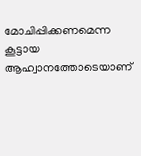മോചിപ്പിക്കണമെന്ന കൂട്ടായ ആഹ്വാനത്തോടെയാണ്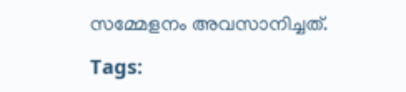സമ്മേളനം അവസാനിച്ചത്.

Tags: